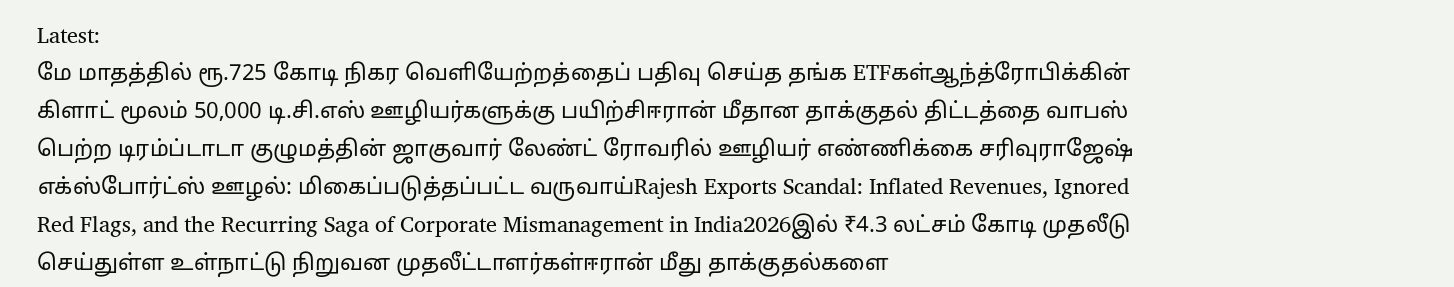Latest:
மே மாதத்தில் ரூ.725 கோடி நிகர வெளியேற்றத்தைப் பதிவு செய்த தங்க ETFகள்ஆந்த்ரோபிக்கின் கிளாட் மூலம் 50,000 டி.சி.எஸ் ஊழியர்களுக்கு பயிற்சிஈரான் மீதான தாக்குதல் திட்டத்தை வாபஸ் பெற்ற டிரம்ப்டாடா குழுமத்தின் ஜாகுவார் லேண்ட் ரோவரில் ஊழியர் எண்ணிக்கை சரிவுராஜேஷ் எக்ஸ்போர்ட்ஸ் ஊழல்: மிகைப்படுத்தப்பட்ட வருவாய்Rajesh Exports Scandal: Inflated Revenues, Ignored Red Flags, and the Recurring Saga of Corporate Mismanagement in India2026இல் ₹4.3 லட்சம் கோடி முதலீடு செய்துள்ள உள்நாட்டு நிறுவன முதலீட்டாளர்கள்ஈரான் மீது தாக்குதல்களை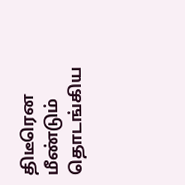திடீரென மீண்டும் தொடங்கிய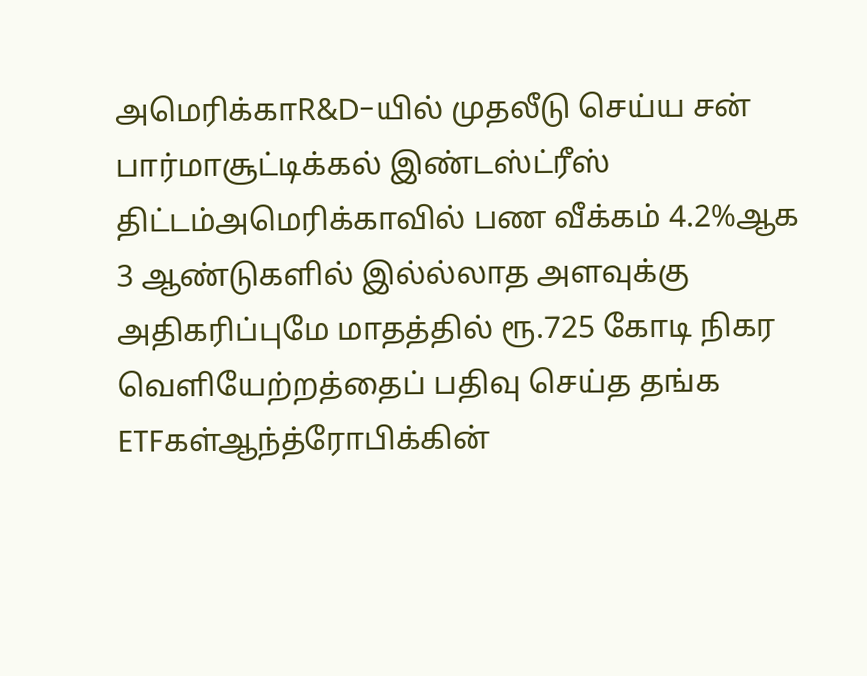அமெரிக்காR&D-யில் முதலீடு செய்ய சன் பார்மாசூட்டிக்கல் இண்டஸ்ட்ரீஸ் திட்டம்அமெரிக்காவில் பண வீக்கம் 4.2%ஆக 3 ஆண்டுகளில் இல்ல்லாத அளவுக்கு அதிகரிப்புமே மாதத்தில் ரூ.725 கோடி நிகர வெளியேற்றத்தைப் பதிவு செய்த தங்க ETFகள்ஆந்த்ரோபிக்கின்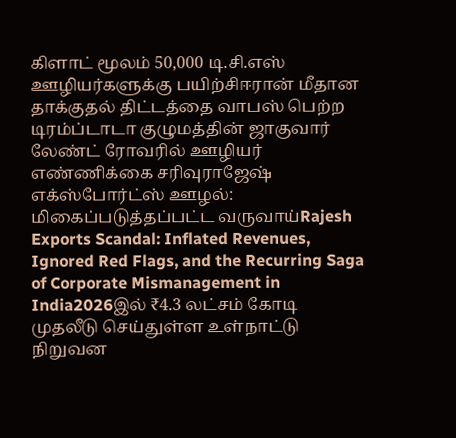கிளாட் மூலம் 50,000 டி.சி.எஸ் ஊழியர்களுக்கு பயிற்சிஈரான் மீதான தாக்குதல் திட்டத்தை வாபஸ் பெற்ற டிரம்ப்டாடா குழுமத்தின் ஜாகுவார் லேண்ட் ரோவரில் ஊழியர் எண்ணிக்கை சரிவுராஜேஷ் எக்ஸ்போர்ட்ஸ் ஊழல்: மிகைப்படுத்தப்பட்ட வருவாய்Rajesh Exports Scandal: Inflated Revenues, Ignored Red Flags, and the Recurring Saga of Corporate Mismanagement in India2026இல் ₹4.3 லட்சம் கோடி முதலீடு செய்துள்ள உள்நாட்டு நிறுவன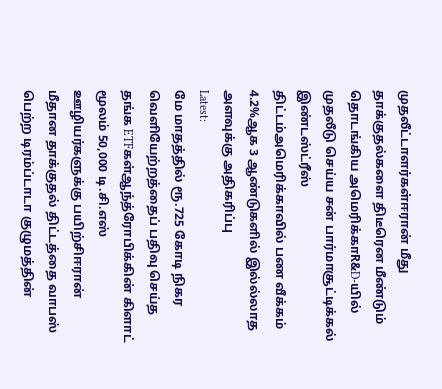முதலீட்டாளர்கள்ஈரான் மீது தாக்குதல்களை திடீரென மீண்டும் தொடங்கிய அமெரிக்காR&D-யில் முதலீடு செய்ய சன் பார்மாசூட்டிக்கல் இண்டஸ்ட்ரீஸ் திட்டம்அமெரிக்காவில் பண வீக்கம் 4.2%ஆக 3 ஆண்டுகளில் இல்ல்லாத அளவுக்கு அதிகரிப்பு
Latest:
மே மாதத்தில் ரூ.725 கோடி நிகர வெளியேற்றத்தைப் பதிவு செய்த தங்க ETFகள்ஆந்த்ரோபிக்கின் கிளாட் மூலம் 50,000 டி.சி.எஸ் ஊழியர்களுக்கு பயிற்சிஈரான் மீதான தாக்குதல் திட்டத்தை வாபஸ் பெற்ற டிரம்ப்டாடா குழுமத்தின்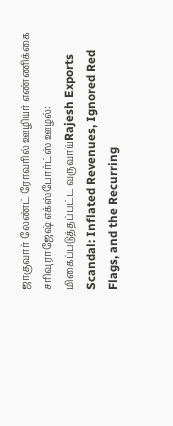ஜாகுவார் லேண்ட் ரோவரில் ஊழியர் எண்ணிக்கை சரிவுராஜேஷ் எக்ஸ்போர்ட்ஸ் ஊழல்: மிகைப்படுத்தப்பட்ட வருவாய்Rajesh Exports Scandal: Inflated Revenues, Ignored Red Flags, and the Recurring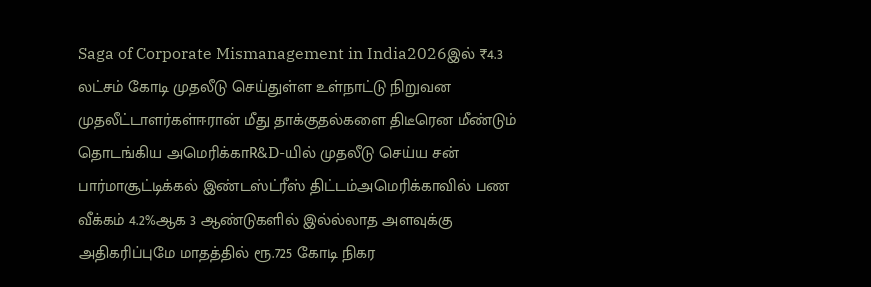Saga of Corporate Mismanagement in India2026இல் ₹4.3 லட்சம் கோடி முதலீடு செய்துள்ள உள்நாட்டு நிறுவன முதலீட்டாளர்கள்ஈரான் மீது தாக்குதல்களை திடீரென மீண்டும் தொடங்கிய அமெரிக்காR&D-யில் முதலீடு செய்ய சன் பார்மாசூட்டிக்கல் இண்டஸ்ட்ரீஸ் திட்டம்அமெரிக்காவில் பண வீக்கம் 4.2%ஆக 3 ஆண்டுகளில் இல்ல்லாத அளவுக்கு அதிகரிப்புமே மாதத்தில் ரூ.725 கோடி நிகர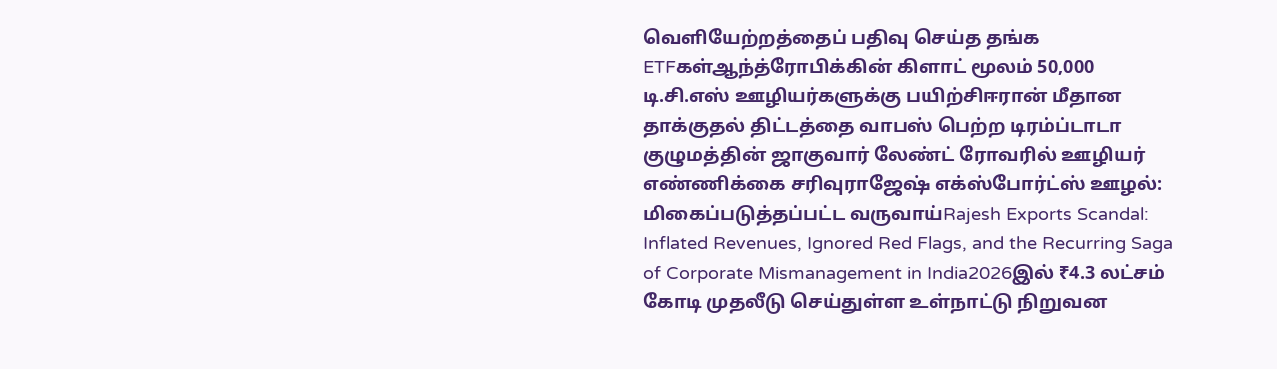வெளியேற்றத்தைப் பதிவு செய்த தங்க ETFகள்ஆந்த்ரோபிக்கின் கிளாட் மூலம் 50,000 டி.சி.எஸ் ஊழியர்களுக்கு பயிற்சிஈரான் மீதான தாக்குதல் திட்டத்தை வாபஸ் பெற்ற டிரம்ப்டாடா குழுமத்தின் ஜாகுவார் லேண்ட் ரோவரில் ஊழியர் எண்ணிக்கை சரிவுராஜேஷ் எக்ஸ்போர்ட்ஸ் ஊழல்: மிகைப்படுத்தப்பட்ட வருவாய்Rajesh Exports Scandal: Inflated Revenues, Ignored Red Flags, and the Recurring Saga of Corporate Mismanagement in India2026இல் ₹4.3 லட்சம் கோடி முதலீடு செய்துள்ள உள்நாட்டு நிறுவன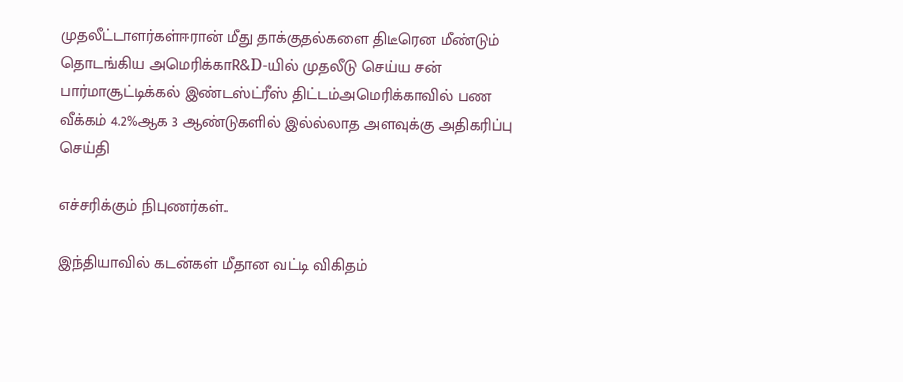முதலீட்டாளர்கள்ஈரான் மீது தாக்குதல்களை திடீரென மீண்டும் தொடங்கிய அமெரிக்காR&D-யில் முதலீடு செய்ய சன் பார்மாசூட்டிக்கல் இண்டஸ்ட்ரீஸ் திட்டம்அமெரிக்காவில் பண வீக்கம் 4.2%ஆக 3 ஆண்டுகளில் இல்ல்லாத அளவுக்கு அதிகரிப்பு
செய்தி

எச்சரிக்கும் நிபுணர்கள்..

இந்தியாவில் கடன்கள் மீதான வட்டி விகிதம்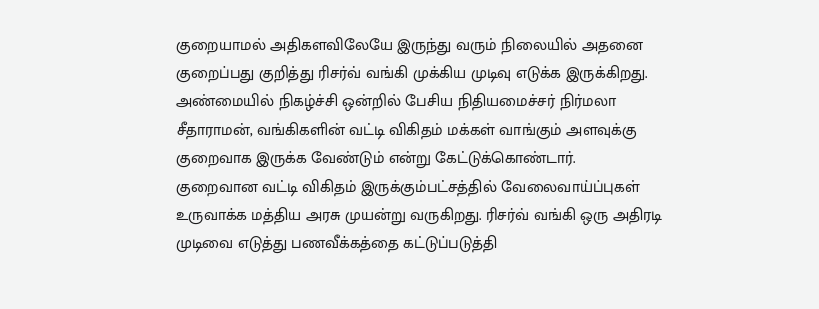குறையாமல் அதிகளவிலேயே இருந்து வரும் நிலையில் அதனை குறைப்பது குறித்து ரிசர்வ் வங்கி முக்கிய முடிவு எடுக்க இருக்கிறது. அண்மையில் நிகழ்ச்சி ஒன்றில் பேசிய நிதியமைச்சர் நிர்மலா சீதாராமன், வங்கிகளின் வட்டி விகிதம் மக்கள் வாங்கும் அளவுக்கு குறைவாக இருக்க வேண்டும் என்று கேட்டுக்கொண்டார்.
குறைவான வட்டி விகிதம் இருக்கும்பட்சத்தில் வேலைவாய்ப்புகள் உருவாக்க மத்திய அரசு முயன்று வருகிறது. ரிசர்வ் வங்கி ஒரு அதிரடி முடிவை எடுத்து பணவீக்கத்தை கட்டுப்படுத்தி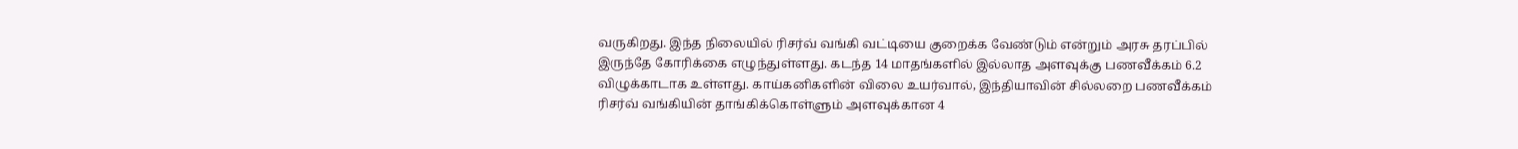வருகிறது. இந்த நிலையில் ரிசர்வ் வங்கி வட்டியை குறைக்க வேண்டும் என்றும் அரசு தரப்பில் இருந்தே கோரிக்கை எழுந்துள்ளது. கடந்த 14 மாதங்களில் இல்லாத அளவுக்கு பணவீக்கம் 6.2 விழுக்காடாக உள்ளது. காய்கனிகளின் விலை உயர்வால், இந்தியாவின் சில்லறை பணவீக்கம் ரிசர்வ் வங்கியின் தாங்கிக்கொள்ளும் அளவுக்கான 4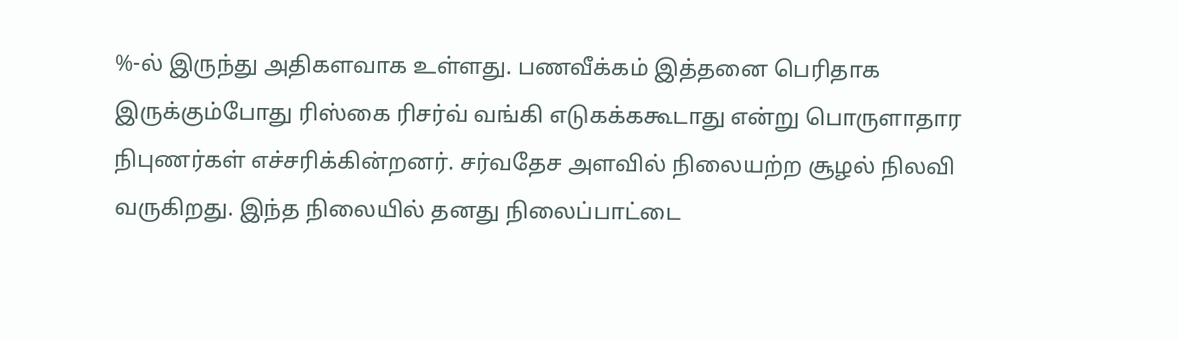%-ல் இருந்து அதிகளவாக உள்ளது. பணவீக்கம் இத்தனை பெரிதாக இருக்கும்போது ரிஸ்கை ரிசர்வ் வங்கி எடுகக்ககூடாது என்று பொருளாதார நிபுணர்கள் எச்சரிக்கின்றனர். சர்வதேச அளவில் நிலையற்ற சூழல் நிலவி வருகிறது. இந்த நிலையில் தனது நிலைப்பாட்டை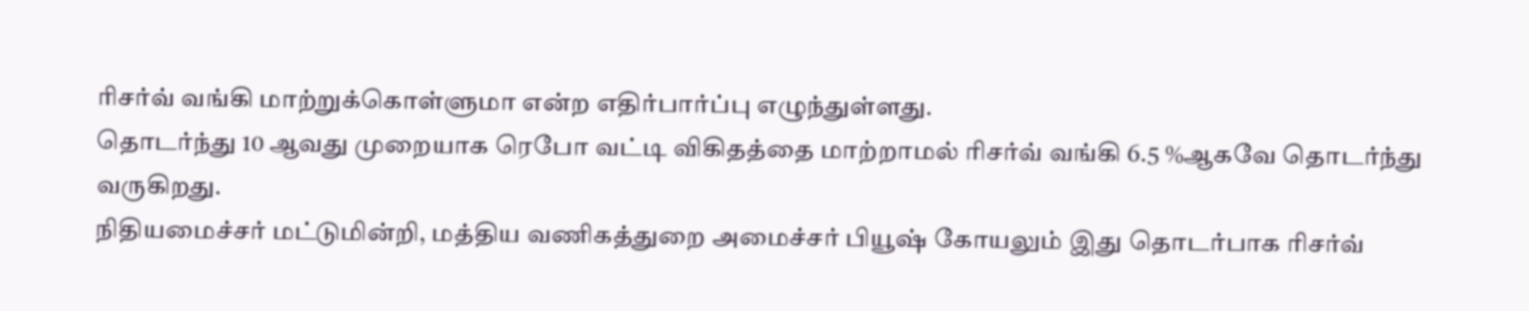ரிசர்வ் வங்கி மாற்றுக்கொள்ளுமா என்ற எதிர்பார்ப்பு எழுந்துள்ளது.
தொடர்ந்து 10 ஆவது முறையாக ரெபோ வட்டி விகிதத்தை மாற்றாமல் ரிசர்வ் வங்கி 6.5 %ஆகவே தொடர்ந்து வருகிறது.
நிதியமைச்சர் மட்டுமின்றி, மத்திய வணிகத்துறை அமைச்சர் பியூஷ் கோயலும் இது தொடர்பாக ரிசர்வ்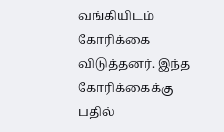வங்கியிடம் கோரிக்கை விடுத்தனர். இந்த கோரிக்கைக்கு பதில்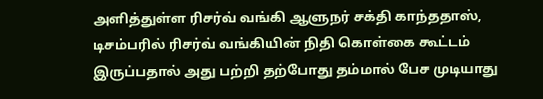அளித்துள்ள ரிசர்வ் வங்கி ஆளுநர் சக்தி காந்ததாஸ், டிசம்பரில் ரிசர்வ் வங்கியின் நிதி கொள்கை கூட்டம் இருப்பதால் அது பற்றி தற்போது தம்மால் பேச முடியாது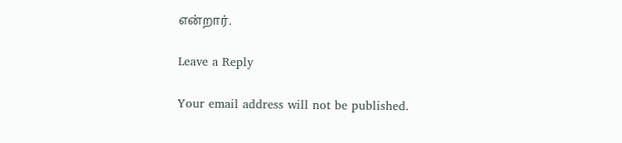என்றார்.

Leave a Reply

Your email address will not be published.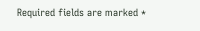Required fields are marked *